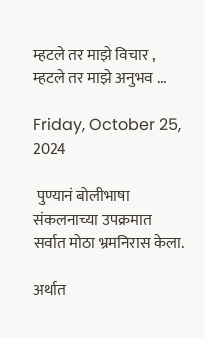म्हटले तर माझे विचार , म्हटले तर माझे अनुभव ...

Friday, October 25, 2024

 पुण्यानं बोलीभाषा संकलनाच्या उपक्रमात सर्वात मोठा भ्रमनिरास केला.

अर्थात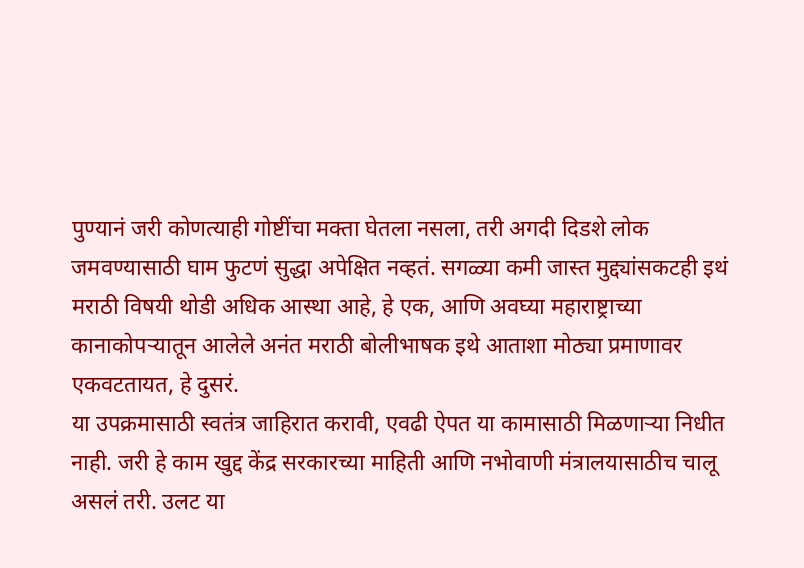पुण्यानं जरी कोणत्याही गोष्टींचा मक्ता घेतला नसला, तरी अगदी दिडशे लोक जमवण्यासाठी घाम फुटणं सुद्धा अपेक्षित नव्हतं. सगळ्या कमी जास्त मुद्द्यांसकटही इथं मराठी विषयी थोडी अधिक आस्था आहे, हे एक, आणि अवघ्या महाराष्ट्राच्या कानाकोपऱ्यातून आलेले अनंत मराठी बोलीभाषक इथे आताशा मोठ्या प्रमाणावर एकवटतायत, हे दुसरं.
या उपक्रमासाठी स्वतंत्र जाहिरात करावी, एवढी ऐपत या कामासाठी मिळणाऱ्या निधीत नाही. जरी हे काम खुद्द केंद्र सरकारच्या माहिती आणि नभोवाणी मंत्रालयासाठीच चालू असलं तरी. उलट या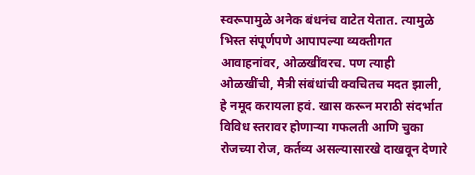स्वरूपामुळे अनेक बंधनंच वाटेत येतात. त्यामुळे भिस्त संपूर्णपणे आपापल्या व्यक्तीगत आवाहनांवर, ओळखींवरच. पण त्याही ओळखींची, मैत्री संबंधांची क्वचितच मदत झाली, हे नमूद करायला हवं. खास करून मराठी संदर्भात विविध स्तरावर होणाऱ्या गफलती आणि चुका रोजच्या रोज, कर्तव्य असल्यासारखे दाखवून देणारे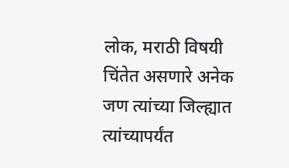लोक, मराठी विषयी चिंतेत असणारे अनेक जण त्यांच्या जिल्ह्यात त्यांच्यापर्यंत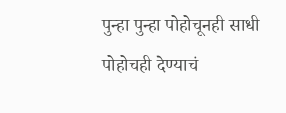पुन्हा पुन्हा पोहोचूनही साधी पोहोचही देण्याचं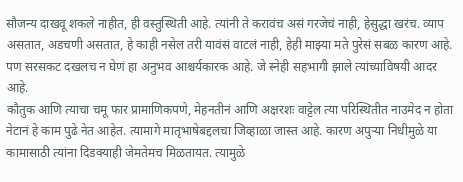सौजन्य दाखवू शकले नाहीत, ही वस्तुस्थिती आहे. त्यांनी ते करावंच असं गरजेचं नाही, हेसुद्धा खरंच. व्याप असतात, अडचणी असतात, हे काही नसेल तरी यावंसं वाटलं नाही, हेही माझ्या मते पुरेसं सबळ कारण आहे. पण सरसकट दखलच न घेणं हा अनुभव आश्चर्यकारक आहे. जे स्नेही सहभागी झाले त्यांच्याविषयी आदर आहे.
कौतुक आणि त्याचा चमू फार प्रामाणिकपणे, मेहनतीनं आणि अक्षरशः वाट्टेल त्या परिस्थितीत नाउमेद न होता नेटानं हे काम पुढे नेत आहेत. त्यामागे मातृभाषेबद्दलचा जिव्हाळा जास्त आहे. कारण अपुऱ्या निधीमुळे या कामासाठी त्यांना दिडक्याही जेमतेमच मिळतायत. त्यामुळे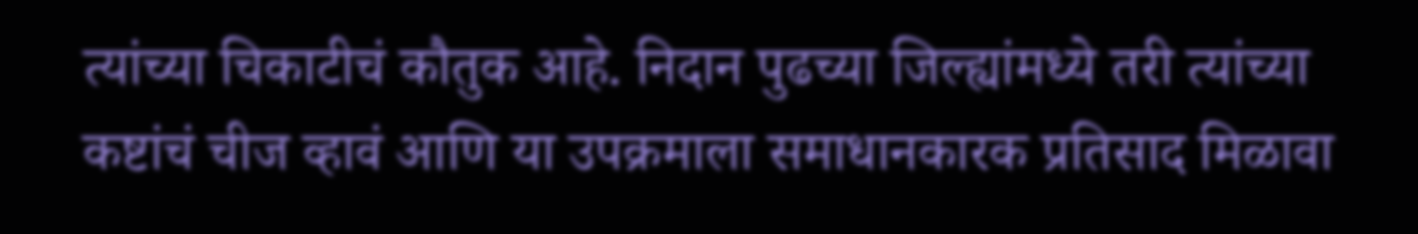त्यांच्या चिकाटीचं कौतुक आहे. निदान पुढच्या जिल्ह्यांमध्ये तरी त्यांच्या कष्टांचं चीज व्हावं आणि या उपक्रमाला समाधानकारक प्रतिसाद मिळावा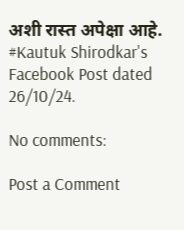अशी रास्त अपेक्षा आहे.
#Kautuk Shirodkar's Facebook Post dated 26/10/24.

No comments:

Post a Comment